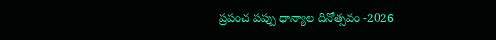ప్రపంచ పప్పు ధాన్యాల దినోత్సవం -2026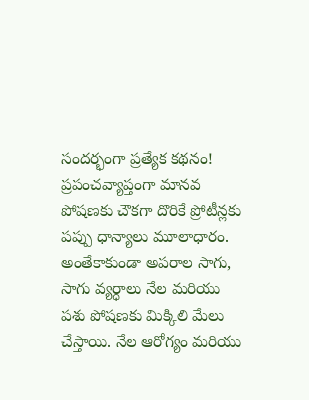సందర్భంగా ప్రత్యేక కథనం!
ప్రపంచవ్యాప్తంగా మానవ పోషణకు చౌకగా దొరికే ప్రోటీన్లకు పప్పు ధాన్యాలు మూలాధారం. అంతేకాకుండా అపరాల సాగు, సాగు వ్యర్ధాలు నేల మరియు పశు పోషణకు మిక్కిలి మేలు చేస్తాయి. నేల ఆరోగ్యం మరియు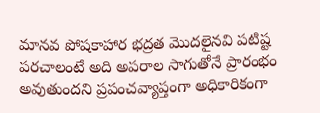మానవ పోషకాహార భద్రత మొదలైనవి పటిష్ట పరచాలంటే అది అపరాల సాగుతోనే ప్రారంభం అవుతుందని ప్రపంచవ్యాప్తంగా అధికారికంగా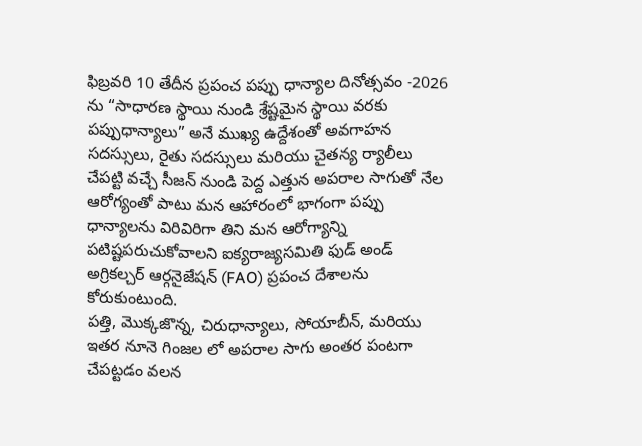ఫిబ్రవరి 10 తేదీన ప్రపంచ పప్పు ధాన్యాల దినోత్సవం -2026 ను “సాధారణ స్థాయి నుండి శ్రేష్టమైన స్థాయి వరకు పప్పుధాన్యాలు” అనే ముఖ్య ఉద్దేశంతో అవగాహన సదస్సులు, రైతు సదస్సులు మరియు చైతన్య ర్యాలీలు చేపట్టి వచ్చే సీజన్ నుండి పెద్ద ఎత్తున అపరాల సాగుతో నేల ఆరోగ్యంతో పాటు మన ఆహారంలో భాగంగా పప్పు ధాన్యాలను విరివిరిగా తిని మన ఆరోగ్యాన్ని పటిష్టపరుచుకోవాలని ఐక్యరాజ్యసమితి ఫుడ్ అండ్ అగ్రికల్చర్ ఆర్గనైజేషన్ (FAO) ప్రపంచ దేశాలను కోరుకుంటుంది.
పత్తి, మొక్కజొన్న, చిరుధాన్యాలు, సోయాబీన్, మరియు ఇతర నూనె గింజల లో అపరాల సాగు అంతర పంటగా చేపట్టడం వలన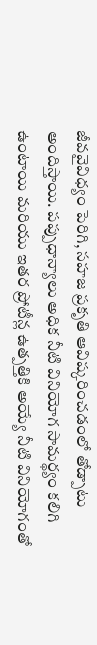జీవవైవిధ్యం పెరిగి, సహజ ప్రకృతి ఆవిష్కరించడంలో తోడ్పాటు అందిస్తాయి. పప్పుధాన్యాలు అధిక నీటి వినియోగ సామర్థ్యం కలిగి ఉంటాయి మరియు ఇతర ప్రోటీన్ల ఉత్పత్తికి అయ్యే నీటి వినియోగంతో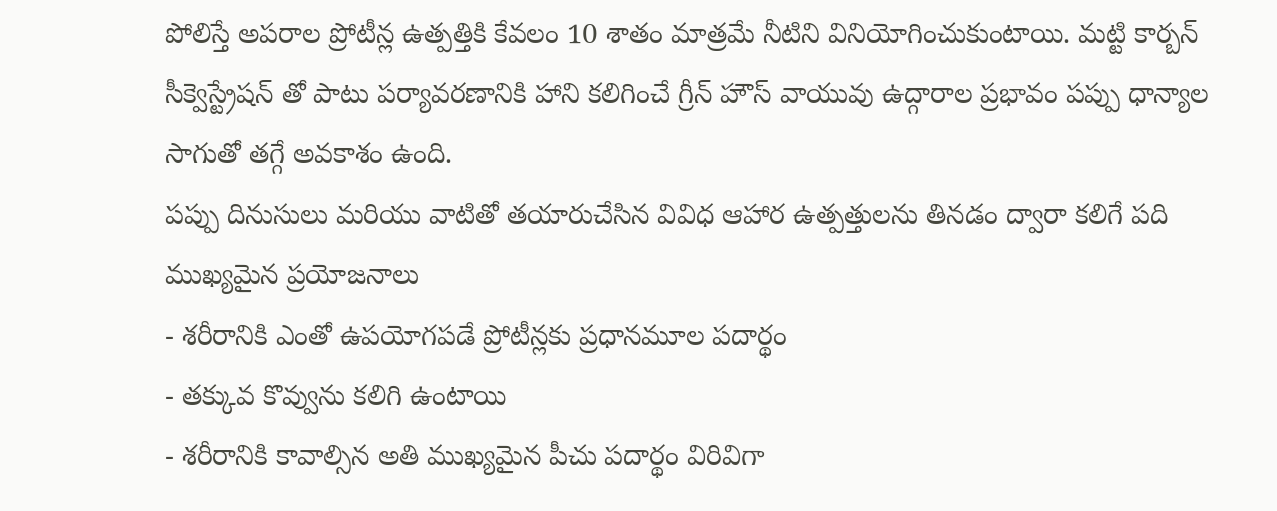పోలిస్తే అపరాల ప్రోటీన్ల ఉత్పత్తికి కేవలం 10 శాతం మాత్రమే నీటిని వినియోగించుకుంటాయి. మట్టి కార్బన్ సీక్వెస్ట్రేషన్ తో పాటు పర్యావరణానికి హాని కలిగించే గ్రీన్ హౌస్ వాయువు ఉద్గారాల ప్రభావం పప్పు ధాన్యాల సాగుతో తగ్గే అవకాశం ఉంది.
పప్పు దినుసులు మరియు వాటితో తయారుచేసిన వివిధ ఆహార ఉత్పత్తులను తినడం ద్వారా కలిగే పది ముఖ్యమైన ప్రయోజనాలు
- శరీరానికి ఎంతో ఉపయోగపడే ప్రోటీన్లకు ప్రధానమూల పదార్థం
- తక్కువ కొవ్వును కలిగి ఉంటాయి
- శరీరానికి కావాల్సిన అతి ముఖ్యమైన పీచు పదార్థం విరివిగా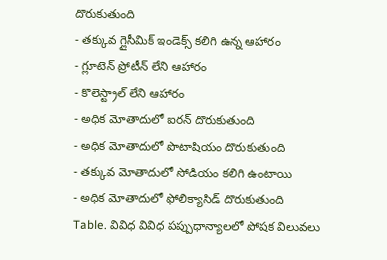దొరుకుతుంది
- తక్కువ గ్లైసీమిక్ ఇండెక్స్ కలిగి ఉన్న ఆహారం
- గ్లూటెన్ ప్రోటీన్ లేని ఆహారం
- కొలెస్ట్రాల్ లేని ఆహారం
- అధిక మోతాదులో ఐరన్ దొరుకుతుంది
- అధిక మోతాదులో పొటాషియం దొరుకుతుంది
- తక్కువ మోతాదులో సోడియం కలిగి ఉంటాయి
- అధిక మోతాదులో ఫోలిక్యాసిడ్ దొరుకుతుంది
Table. వివిధ వివిధ పప్పుధాన్యాలలో పోషక విలువలు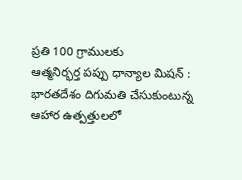ప్రతి 100 గ్రాములకు
ఆత్మనిర్భర్త పప్పు ధాన్యాల మిషన్ :
భారతదేశం దిగుమతి చేసుకుంటున్న ఆహార ఉత్పత్తులలో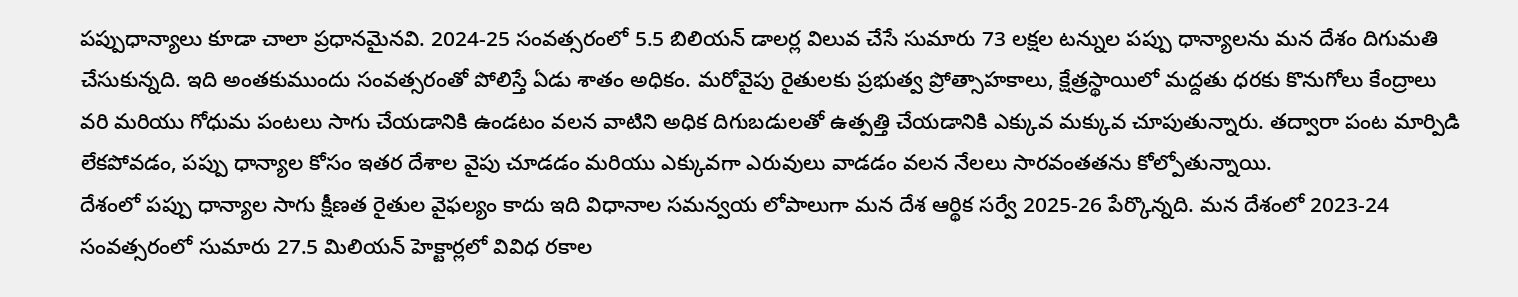పప్పుధాన్యాలు కూడా చాలా ప్రధానమైనవి. 2024-25 సంవత్సరంలో 5.5 బిలియన్ డాలర్ల విలువ చేసే సుమారు 73 లక్షల టన్నుల పప్పు ధాన్యాలను మన దేశం దిగుమతి చేసుకున్నది. ఇది అంతకుముందు సంవత్సరంతో పోలిస్తే ఏడు శాతం అధికం. మరోవైపు రైతులకు ప్రభుత్వ ప్రోత్సాహకాలు, క్షేత్రస్థాయిలో మద్దతు ధరకు కొనుగోలు కేంద్రాలు వరి మరియు గోధుమ పంటలు సాగు చేయడానికి ఉండటం వలన వాటిని అధిక దిగుబడులతో ఉత్పత్తి చేయడానికి ఎక్కువ మక్కువ చూపుతున్నారు. తద్వారా పంట మార్పిడి లేకపోవడం, పప్పు ధాన్యాల కోసం ఇతర దేశాల వైపు చూడడం మరియు ఎక్కువగా ఎరువులు వాడడం వలన నేలలు సారవంతతను కోల్పోతున్నాయి.
దేశంలో పప్పు ధాన్యాల సాగు క్షీణత రైతుల వైఫల్యం కాదు ఇది విధానాల సమన్వయ లోపాలుగా మన దేశ ఆర్థిక సర్వే 2025-26 పేర్కొన్నది. మన దేశంలో 2023-24 సంవత్సరంలో సుమారు 27.5 మిలియన్ హెక్టార్లలో వివిధ రకాల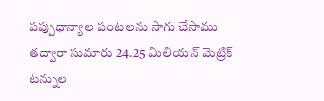పప్పుధాన్యాల పంటలను సాగు చేసాము తద్వారా సుమారు 24.25 మిలియన్ మెట్రిక్ టన్నుల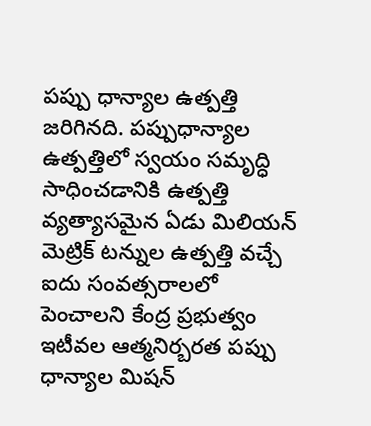పప్పు ధాన్యాల ఉత్పత్తి జరిగినది. పప్పుధాన్యాల ఉత్పత్తిలో స్వయం సమృద్ధి సాధించడానికి ఉత్పత్తి వ్యత్యాసమైన ఏడు మిలియన్ మెట్రిక్ టన్నుల ఉత్పత్తి వచ్చే ఐదు సంవత్సరాలలో పెంచాలని కేంద్ర ప్రభుత్వం ఇటీవల ఆత్మనిర్బరత పప్పు ధాన్యాల మిషన్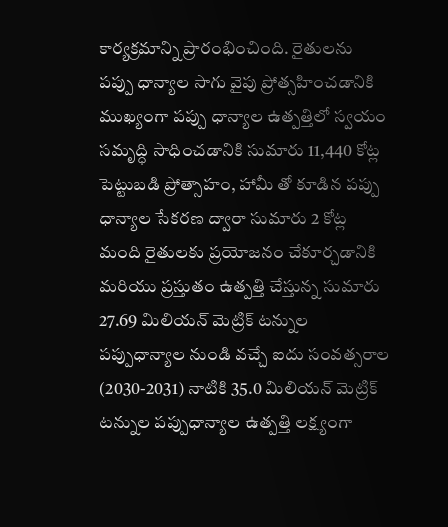కార్యక్రమాన్ని ప్రారంభించింది. రైతులను పప్పు ధాన్యాల సాగు వైపు ప్రోత్సహించడానికి ముఖ్యంగా పప్పు ధాన్యాల ఉత్పత్తిలో స్వయం సమృద్ధి సాధించడానికి సుమారు 11,440 కోట్ల పెట్టుబడి ప్రోత్సాహం, హామీ తో కూడిన పప్పు ధాన్యాల సేకరణ ద్వారా సుమారు 2 కోట్ల మంది రైతులకు ప్రయోజనం చేకూర్చడానికి మరియు ప్రస్తుతం ఉత్పత్తి చేస్తున్న సుమారు 27.69 మిలియన్ మెట్రిక్ టన్నుల పప్పుధాన్యాల నుండి వచ్చే ఐదు సంవత్సరాల (2030-2031) నాటికి 35.0 మిలియన్ మెట్రిక్ టన్నుల పప్పుధాన్యాల ఉత్పత్తి లక్ష్యంగా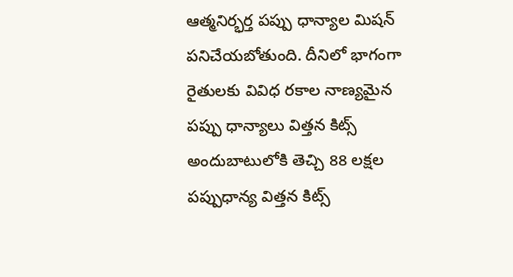ఆత్మనిర్భర్త పప్పు ధాన్యాల మిషన్ పనిచేయబోతుంది. దీనిలో భాగంగా రైతులకు వివిధ రకాల నాణ్యమైన పప్పు ధాన్యాలు విత్తన కిట్స్ అందుబాటులోకి తెచ్చి 88 లక్షల పప్పుధాన్య విత్తన కిట్స్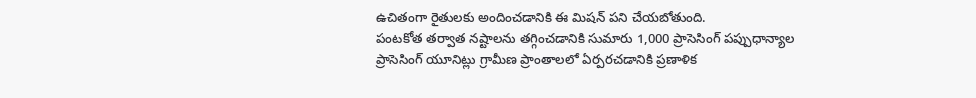ఉచితంగా రైతులకు అందించడానికి ఈ మిషన్ పని చేయబోతుంది.
పంటకోత తర్వాత నష్టాలను తగ్గించడానికి సుమారు 1,000 ప్రాసెసింగ్ పప్పుధాన్యాల ప్రాసెసింగ్ యూనిట్లు గ్రామీణ ప్రాంతాలలో ఏర్పరచడానికి ప్రణాళిక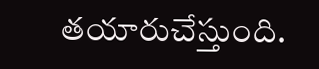తయారుచేస్తుంది.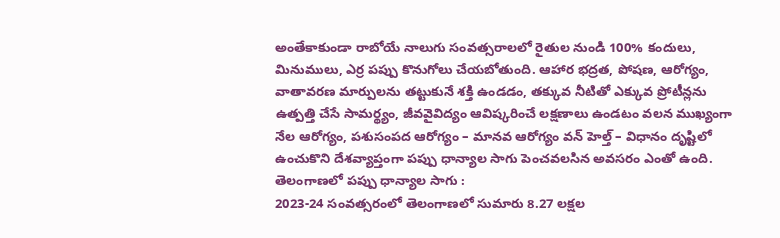అంతేకాకుండా రాబోయే నాలుగు సంవత్సరాలలో రైతుల నుండి 100% కందులు, మినుములు, ఎర్ర పప్పు కొనుగోలు చేయబోతుంది. ఆహార భద్రత, పోషణ, ఆరోగ్యం, వాతావరణ మార్పులను తట్టుకునే శక్తి ఉండడం, తక్కువ నీటితో ఎక్కువ ప్రోటీన్లను ఉత్పత్తి చేసే సామర్థ్యం, జీవవైవిద్యం ఆవిష్కరించే లక్షణాలు ఉండటం వలన ముఖ్యంగా నేల ఆరోగ్యం, పశుసంపద ఆరోగ్యం – మానవ ఆరోగ్యం వన్ హెల్త్ – విధానం దృష్టిలో ఉంచుకొని దేశవ్యాప్తంగా పప్పు ధాన్యాల సాగు పెంచవలసిన అవసరం ఎంతో ఉంది.
తెలంగాణలో పప్పు ధాన్యాల సాగు :
2023-24 సంవత్సరంలో తెలంగాణలో సుమారు 8.27 లక్షల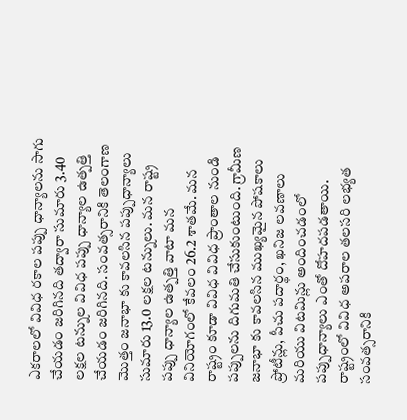ఎకరాలలో వివిధ రకాల పప్పు ధాన్యాలను సాగు చేయడం జరిగినది తద్వారా సుమారు 3.40 లక్షల టన్నుల వివిధ పప్పు ధాన్యాల ఉత్పత్తి చేయడం జరిగినది. సంవత్సరానికి తెలంగాణ మొత్తం జనాభా కు కావలసిన పప్పుధాన్యాలు సుమారు 13.0 లక్షల టన్నులు. మన రాష్ట్ర పప్పు ధాన్యాల ఉత్పత్తి వాటా మన వినియోగంలో కేవలం 26.2 శాతమే. మన రాష్ట్రం కూడా వివిధ వివిధ ప్రాంతాల నుండి పప్పులను దిగుమతి చేసుకుంటుంది. గ్రామీణ జనాభా కు కావలసిన ముఖ్యమైన పోషకాలు ప్రోటీన్లు, పీచు పదార్థం, ఖనిజ లవణాలు మరియు విటమిన్లు అందించడంలో పప్పుధాన్యాలు ఎంతో దోహదపడతాయి. రాష్ట్రంలో వివిధ అపరాల తలసరి లభ్యత సంవత్సరానికి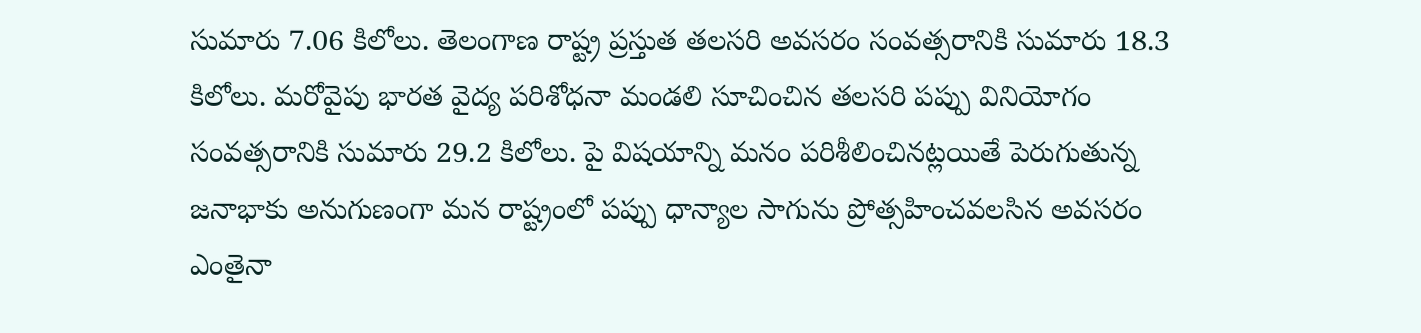సుమారు 7.06 కిలోలు. తెలంగాణ రాష్ట్ర ప్రస్తుత తలసరి అవసరం సంవత్సరానికి సుమారు 18.3 కిలోలు. మరోవైపు భారత వైద్య పరిశోధనా మండలి సూచించిన తలసరి పప్పు వినియోగం సంవత్సరానికి సుమారు 29.2 కిలోలు. పై విషయాన్ని మనం పరిశీలించినట్లయితే పెరుగుతున్న జనాభాకు అనుగుణంగా మన రాష్ట్రంలో పప్పు ధాన్యాల సాగును ప్రోత్సహించవలసిన అవసరం ఎంతైనా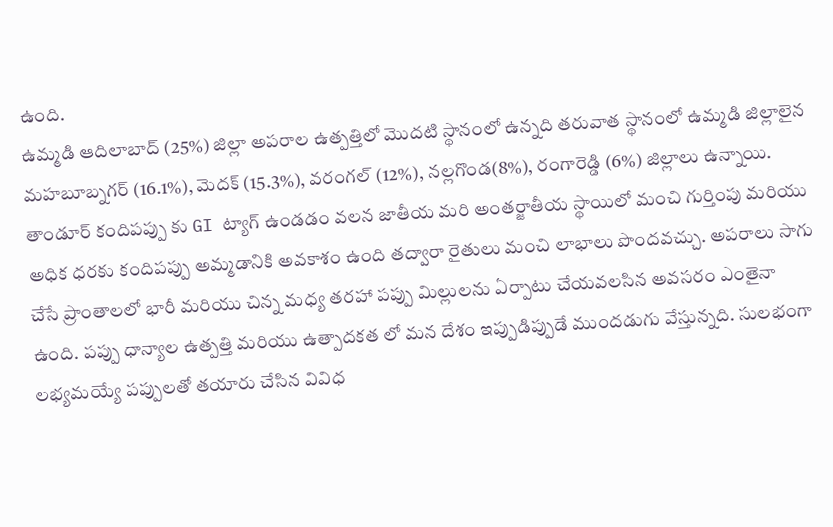ఉంది.
ఉమ్మడి ఆదిలాబాద్ (25%) జిల్లా అపరాల ఉత్పత్తిలో మొదటి స్థానంలో ఉన్నది తరువాత స్థానంలో ఉమ్మడి జిల్లాలైన మహబూబ్నగర్ (16.1%), మెదక్ (15.3%), వరంగల్ (12%), నల్లగొండ(8%), రంగారెడ్డి (6%) జిల్లాలు ఉన్నాయి. తాండూర్ కందిపప్పు కు GI ట్యాగ్ ఉండడం వలన జాతీయ మరి అంతర్జాతీయ స్థాయిలో మంచి గుర్తింపు మరియు అధిక ధరకు కందిపప్పు అమ్మడానికి అవకాశం ఉంది తద్వారా రైతులు మంచి లాభాలు పొందవచ్చు. అపరాలు సాగు చేసే ప్రాంతాలలో భారీ మరియు చిన్న మధ్య తరహా పప్పు మిల్లులను ఏర్పాటు చేయవలసిన అవసరం ఎంతైనా ఉంది. పప్పు ధాన్యాల ఉత్పత్తి మరియు ఉత్పాదకత లో మన దేశం ఇప్పుడిప్పుడే ముందడుగు వేస్తున్నది. సులభంగా లభ్యమయ్యే పప్పులతో తయారు చేసిన వివిధ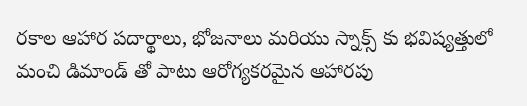రకాల ఆహార పదార్థాలు, భోజనాలు మరియు స్నాక్స్ కు భవిష్యత్తులో మంచి డిమాండ్ తో పాటు ఆరోగ్యకరమైన ఆహారపు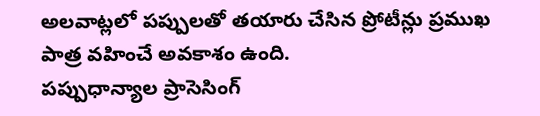అలవాట్లలో పప్పులతో తయారు చేసిన ప్రోటీన్లు ప్రముఖ పాత్ర వహించే అవకాశం ఉంది.
పప్పుధాన్యాల ప్రాసెసింగ్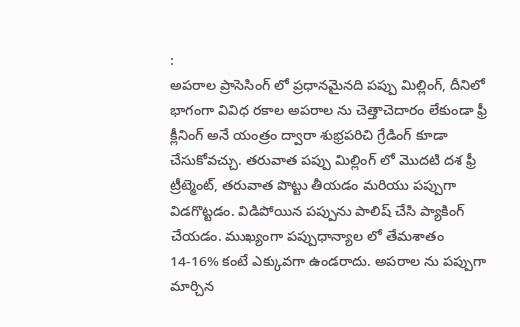:
అపరాల ప్రాసెసింగ్ లో ప్రధానమైనది పప్పు మిల్లింగ్, దీనిలో భాగంగా వివిధ రకాల అపరాల ను చెత్తాచెదారం లేకుండా ఫ్రీ క్లీనింగ్ అనే యంత్రం ద్వారా శుభ్రపరిచి గ్రేడింగ్ కూడా చేసుకోవచ్చు. తరువాత పప్పు మిల్లింగ్ లో మొదటి దశ ఫ్రీ ట్రీట్మెంట్, తరువాత పొట్టు తీయడం మరియు పప్పుగా విడగొట్టడం. విడిపోయిన పప్పును పాలిష్ చేసి ప్యాకింగ్ చేయడం. ముఖ్యంగా పప్పుధాన్యాల లో తేమశాతం 14-16% కంటే ఎక్కువగా ఉండరాదు. అపరాల ను పప్పుగా మార్చిన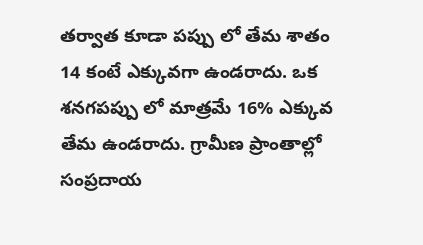తర్వాత కూడా పప్పు లో తేమ శాతం 14 కంటే ఎక్కువగా ఉండరాదు. ఒక శనగపప్పు లో మాత్రమే 16% ఎక్కువ తేమ ఉండరాదు. గ్రామీణ ప్రాంతాల్లో సంప్రదాయ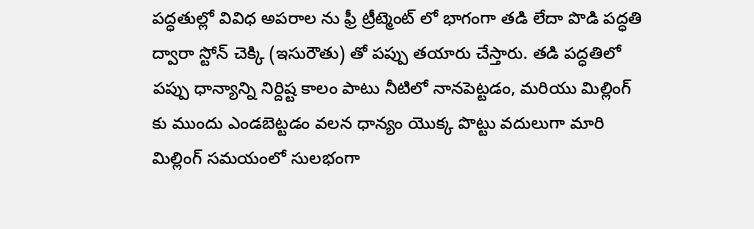పద్ధతుల్లో వివిధ అపరాల ను ఫ్రీ ట్రీట్మెంట్ లో భాగంగా తడి లేదా పొడి పద్ధతి ద్వారా స్టోన్ చెక్కి (ఇసురౌతు) తో పప్పు తయారు చేస్తారు. తడి పద్ధతిలో పప్పు ధాన్యాన్ని నిర్దిష్ట కాలం పాటు నీటిలో నానపెట్టడం, మరియు మిల్లింగ్ కు ముందు ఎండబెట్టడం వలన ధాన్యం యొక్క పొట్టు వదులుగా మారి మిల్లింగ్ సమయంలో సులభంగా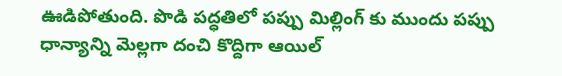ఊడిపోతుంది. పొడి పద్ధతిలో పప్పు మిల్లింగ్ కు ముందు పప్పు ధాన్యాన్ని మెల్లగా దంచి కొద్దిగా ఆయిల్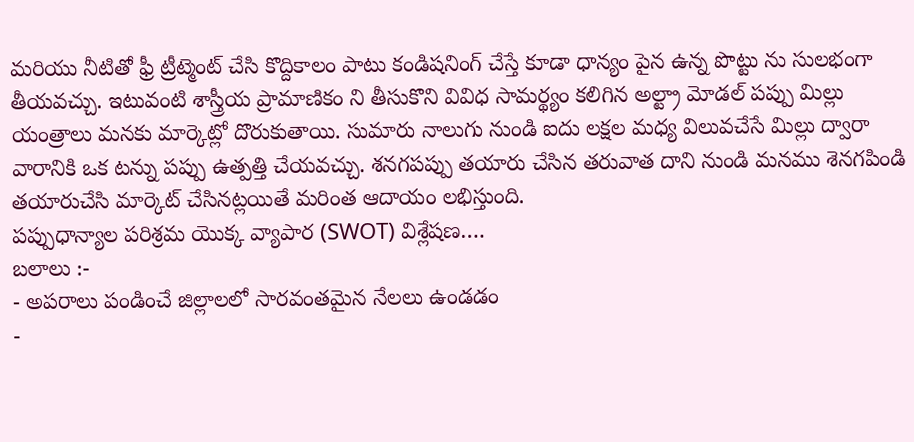మరియు నీటితో ఫ్రీ ట్రీట్మెంట్ చేసి కొద్దికాలం పాటు కండిషనింగ్ చేస్తే కూడా ధాన్యం పైన ఉన్న పొట్టు ను సులభంగా తీయవచ్చు. ఇటువంటి శాస్త్రీయ ప్రామాణికం ని తీసుకొని వివిధ సామర్థ్యం కలిగిన అల్ట్రా మోడల్ పప్పు మిల్లు యంత్రాలు మనకు మార్కెట్లో దొరుకుతాయి. సుమారు నాలుగు నుండి ఐదు లక్షల మధ్య విలువచేసే మిల్లు ద్వారా వారానికి ఒక టన్ను పప్పు ఉత్పత్తి చేయవచ్చు. శనగపప్పు తయారు చేసిన తరువాత దాని నుండి మనము శెనగపిండి తయారుచేసి మార్కెట్ చేసినట్లయితే మరింత ఆదాయం లభిస్తుంది.
పప్పుధాన్యాల పరిశ్రమ యొక్క వ్యాపార (SWOT) విశ్లేషణ….
బలాలు :-
- అపరాలు పండించే జిల్లాలలో సారవంతమైన నేలలు ఉండడం
-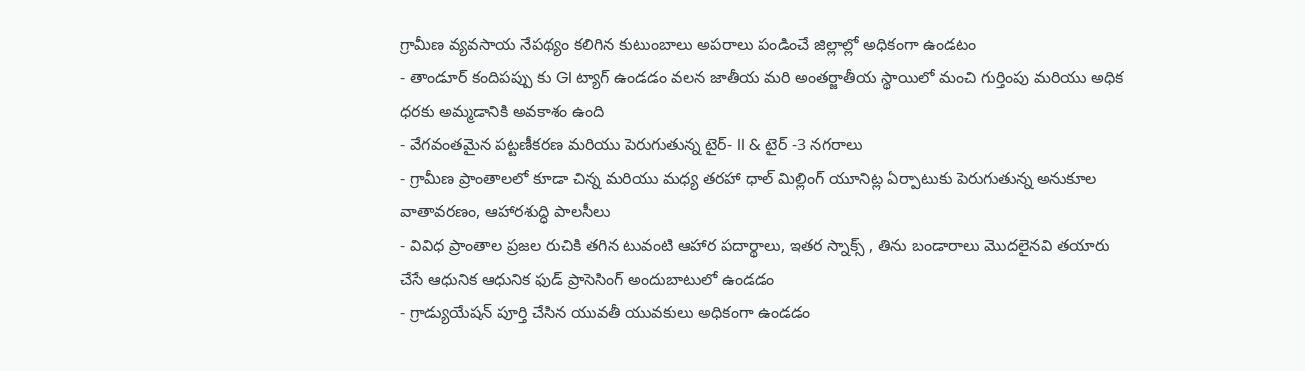గ్రామీణ వ్యవసాయ నేపథ్యం కలిగిన కుటుంబాలు అపరాలు పండించే జిల్లాల్లో అధికంగా ఉండటం
- తాండూర్ కందిపప్పు కు GI ట్యాగ్ ఉండడం వలన జాతీయ మరి అంతర్జాతీయ స్థాయిలో మంచి గుర్తింపు మరియు అధిక ధరకు అమ్మడానికి అవకాశం ఉంది
- వేగవంతమైన పట్టణీకరణ మరియు పెరుగుతున్న టైర్- II & టైర్ -3 నగరాలు
- గ్రామీణ ప్రాంతాలలో కూడా చిన్న మరియు మధ్య తరహా ధాల్ మిల్లింగ్ యూనిట్ల ఏర్పాటుకు పెరుగుతున్న అనుకూల వాతావరణం, ఆహారశుద్ధి పాలసీలు
- వివిధ ప్రాంతాల ప్రజల రుచికి తగిన టువంటి ఆహార పదార్థాలు, ఇతర స్నాక్స్ , తిను బండారాలు మొదలైనవి తయారు చేసే ఆధునిక ఆధునిక ఫుడ్ ప్రాసెసింగ్ అందుబాటులో ఉండడం
- గ్రాడ్యుయేషన్ పూర్తి చేసిన యువతీ యువకులు అధికంగా ఉండడం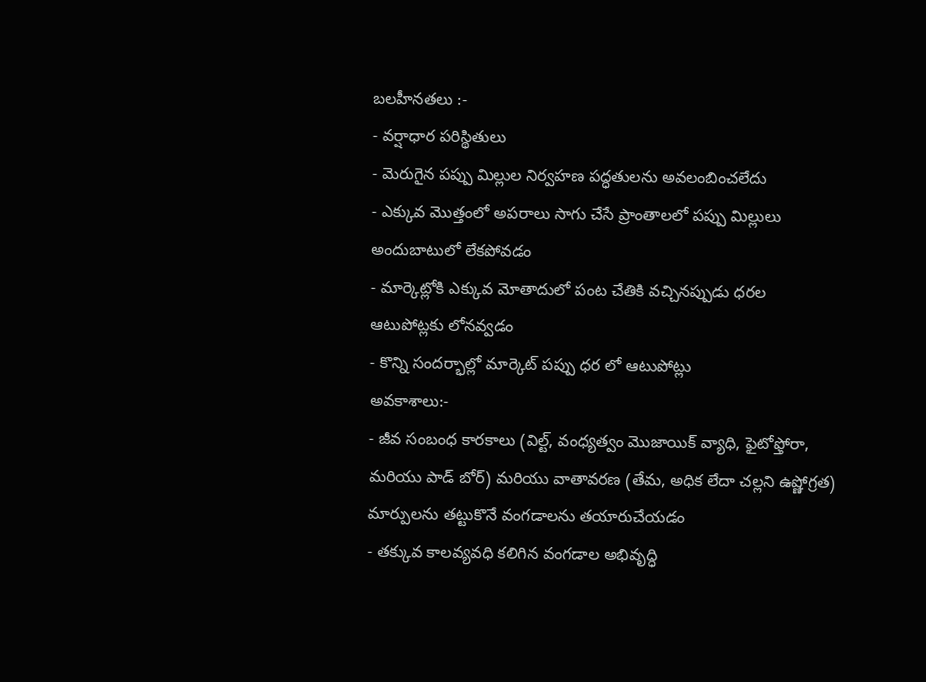బలహీనతలు :-
- వర్షాధార పరిస్థితులు
- మెరుగైన పప్పు మిల్లుల నిర్వహణ పద్ధతులను అవలంబించలేదు
- ఎక్కువ మొత్తంలో అపరాలు సాగు చేసే ప్రాంతాలలో పప్పు మిల్లులు అందుబాటులో లేకపోవడం
- మార్కెట్లోకి ఎక్కువ మోతాదులో పంట చేతికి వచ్చినప్పుడు ధరల ఆటుపోట్లకు లోనవ్వడం
- కొన్ని సందర్భాల్లో మార్కెట్ పప్పు ధర లో ఆటుపోట్లు
అవకాశాలు:-
- జీవ సంబంధ కారకాలు (విల్ట్, వంధ్యత్వం మొజాయిక్ వ్యాధి, ఫైటోఫ్తోరా, మరియు పాడ్ బోర్) మరియు వాతావరణ (తేమ, అధిక లేదా చల్లని ఉష్ణోగ్రత) మార్పులను తట్టుకొనే వంగడాలను తయారుచేయడం
- తక్కువ కాలవ్యవధి కలిగిన వంగడాల అభివృద్ధి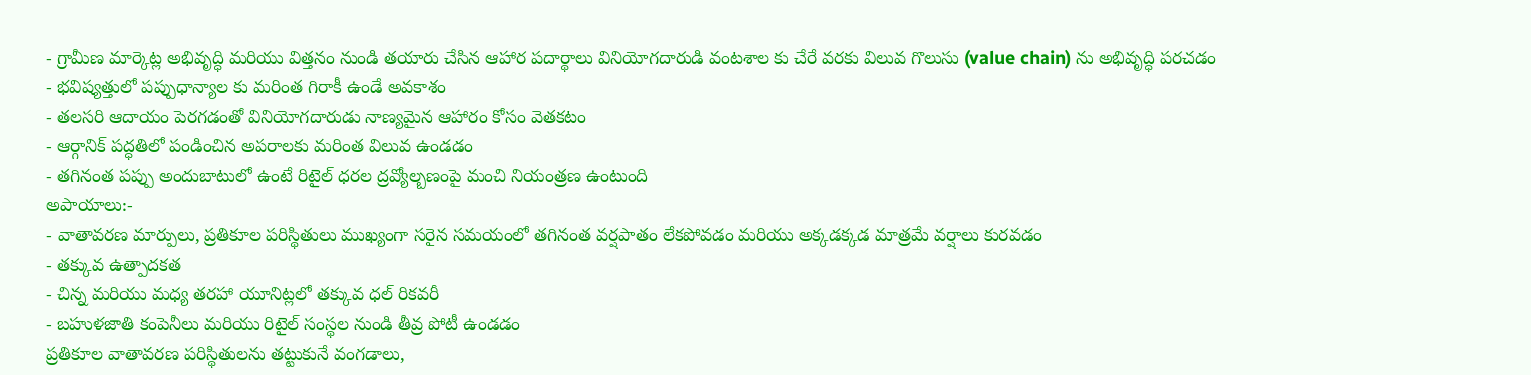- గ్రామీణ మార్కెట్ల అభివృద్ధి మరియు విత్తనం నుండి తయారు చేసిన ఆహార పదార్థాలు వినియోగదారుడి వంటశాల కు చేరే వరకు విలువ గొలుసు (value chain) ను అభివృద్ధి పరచడం
- భవిష్యత్తులో పప్పుధాన్యాల కు మరింత గిరాకీ ఉండే అవకాశం
- తలసరి ఆదాయం పెరగడంతో వినియోగదారుడు నాణ్యమైన ఆహారం కోసం వెతకటం
- ఆర్గానిక్ పద్ధతిలో పండించిన అపరాలకు మరింత విలువ ఉండడం
- తగినంత పప్పు అందుబాటులో ఉంటే రిటైల్ ధరల ద్రవ్యోల్బణంపై మంచి నియంత్రణ ఉంటుంది
అపాయాలు:-
- వాతావరణ మార్పులు, ప్రతికూల పరిస్థితులు ముఖ్యంగా సరైన సమయంలో తగినంత వర్షపాతం లేకపోవడం మరియు అక్కడక్కడ మాత్రమే వర్షాలు కురవడం
- తక్కువ ఉత్పాదకత
- చిన్న మరియు మధ్య తరహా యూనిట్లలో తక్కువ ధల్ రికవరీ
- బహుళజాతి కంపెనీలు మరియు రిటైల్ సంస్థల నుండి తీవ్ర పోటీ ఉండడం
ప్రతికూల వాతావరణ పరిస్థితులను తట్టుకునే వంగడాలు,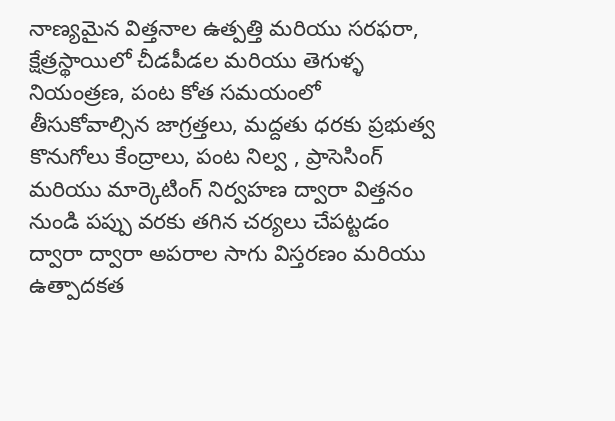నాణ్యమైన విత్తనాల ఉత్పత్తి మరియు సరఫరా, క్షేత్రస్థాయిలో చీడపీడల మరియు తెగుళ్ళ నియంత్రణ, పంట కోత సమయంలో తీసుకోవాల్సిన జాగ్రత్తలు, మద్దతు ధరకు ప్రభుత్వ కొనుగోలు కేంద్రాలు, పంట నిల్వ , ప్రాసెసింగ్ మరియు మార్కెటింగ్ నిర్వహణ ద్వారా విత్తనం నుండి పప్పు వరకు తగిన చర్యలు చేపట్టడం ద్వారా ద్వారా అపరాల సాగు విస్తరణం మరియు ఉత్పాదకత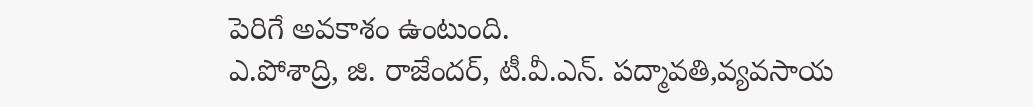పెరిగే అవకాశం ఉంటుంది.
ఎ.పోశాద్రి, జి. రాజేందర్, టీ.వీ.ఎన్. పద్మావతి,వ్యవసాయ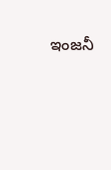ఇంజనీ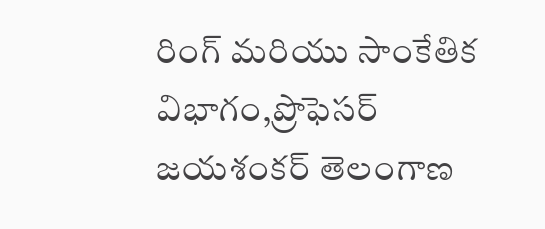రింగ్ మరియు సాంకేతిక విభాగం,ప్రొఫెసర్ జయశంకర్ తెలంగాణ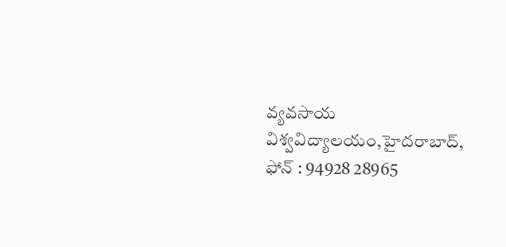వ్యవసాయ విశ్వవిద్యాలయం,హైదరాబాద్, ఫోన్ : 94928 28965